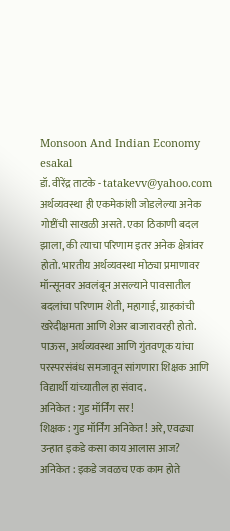Monsoon And Indian Economy
esakal
डॉ. वीरेंद्र ताटके - tatakevv@yahoo.com
अर्थव्यवस्था ही एकमेकांशी जोडलेल्या अनेक गोष्टींची साखळी असते. एका ठिकाणी बदल झाला, की त्याचा परिणाम इतर अनेक क्षेत्रांवर होतो. भारतीय अर्थव्यवस्था मोठ्या प्रमाणावर मॉन्सूनवर अवलंबून असल्याने पावसातील बदलांचा परिणाम शेती, महागाई, ग्राहकांची खरेदीक्षमता आणि शेअर बाजारावरही होतो. पाऊस, अर्थव्यवस्था आणि गुंतवणूक यांचा परस्परसंबंध समजावून सांगणारा शिक्षक आणि विद्यार्थी यांच्यातील हा संवाद.
अनिकेत : गुड मॉर्निंग सर!
शिक्षक : गुड मॉर्निंग अनिकेत! अरे, एवढ्या उन्हात इकडे कसा काय आलास आज?
अनिकेत : इकडे जवळच एक काम होते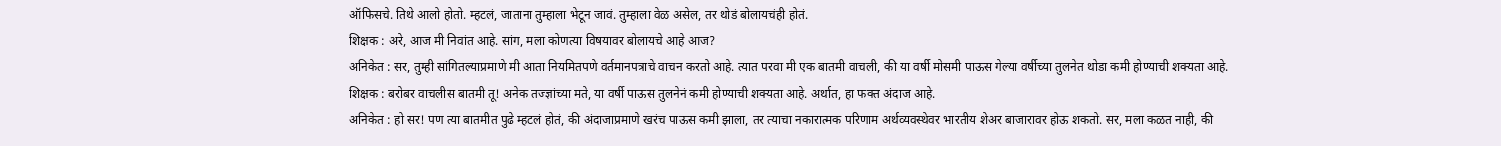ऑफिसचे. तिथे आलो होतो. म्हटलं, जाताना तुम्हाला भेटून जावं. तुम्हाला वेळ असेल, तर थोडं बोलायचंही होतं.
शिक्षक : अरे, आज मी निवांत आहे. सांग, मला कोणत्या विषयावर बोलायचे आहे आज?
अनिकेत : सर, तुम्ही सांगितल्याप्रमाणे मी आता नियमितपणे वर्तमानपत्राचे वाचन करतो आहे. त्यात परवा मी एक बातमी वाचली, की या वर्षी मोसमी पाऊस गेल्या वर्षीच्या तुलनेत थोडा कमी होण्याची शक्यता आहे.
शिक्षक : बरोबर वाचलीस बातमी तू! अनेक तज्ज्ञांच्या मते, या वर्षी पाऊस तुलनेनं कमी होण्याची शक्यता आहे. अर्थात, हा फक्त अंदाज आहे.
अनिकेत : हो सर! पण त्या बातमीत पुढे म्हटलं होतं, की अंदाजाप्रमाणे खरंच पाऊस कमी झाला, तर त्याचा नकारात्मक परिणाम अर्थव्यवस्थेवर भारतीय शेअर बाजारावर होऊ शकतो. सर, मला कळत नाही, की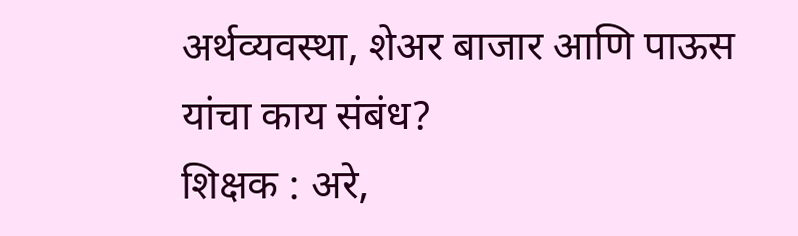अर्थव्यवस्था, शेअर बाजार आणि पाऊस यांचा काय संबंध?
शिक्षक : अरे,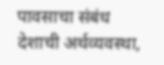पावसाचा संबंध देशाची अर्थव्यवस्था,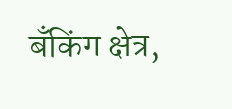बँकिंग क्षेत्र,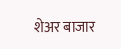शेअर बाजार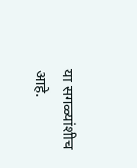या सगळ्यांशीच आहे.